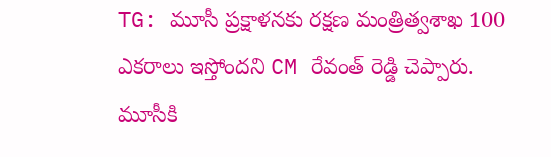TG: మూసీ ప్రక్షాళనకు రక్షణ మంత్రిత్వశాఖ 100 ఎకరాలు ఇస్తోందని CM రేవంత్ రెడ్డి చెప్పారు. మూసీకి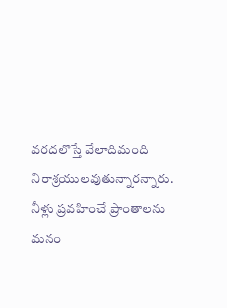వరదలొస్తే వేలాదిమంది నిరాశ్రయులవుతున్నారన్నారు. నీళ్లు ప్రవహించే ప్రాంతాలను మనం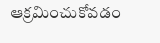ఆక్రమించుకోవడం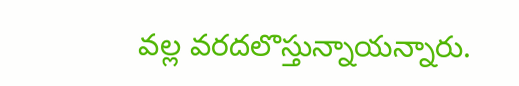వల్ల వరదలొస్తున్నాయన్నారు.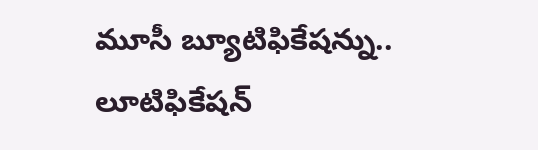మూసీ బ్యూటిఫికేషన్ను.. లూటిఫికేషన్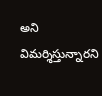అని విమర్శిస్తున్నారని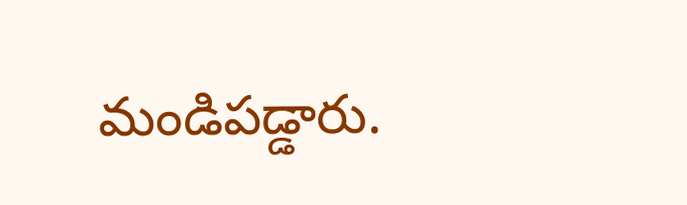మండిపడ్డారు.